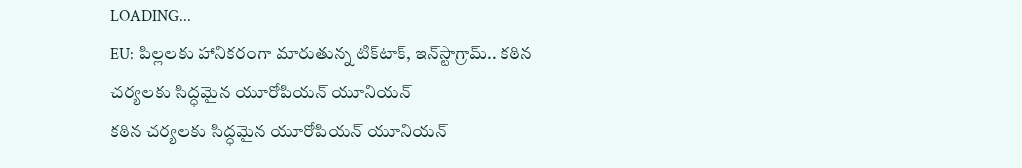LOADING...
EU: పిల్లలకు హానికరంగా మారుతున్న టిక్‌టాక్‌, ఇన్‌స్టాగ్రామ్‌.. కఠిన చర్యలకు సిద్ధమైన యూరోపియన్‌ యూనియన్
కఠిన చర్యలకు సిద్ధమైన యూరోపియన్‌ యూనియన్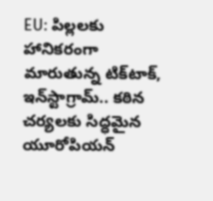EU: పిల్లలకు హానికరంగా మారుతున్న టిక్‌టాక్‌, ఇన్‌స్టాగ్రామ్‌.. కఠిన చర్యలకు సిద్ధమైన యూరోపియన్‌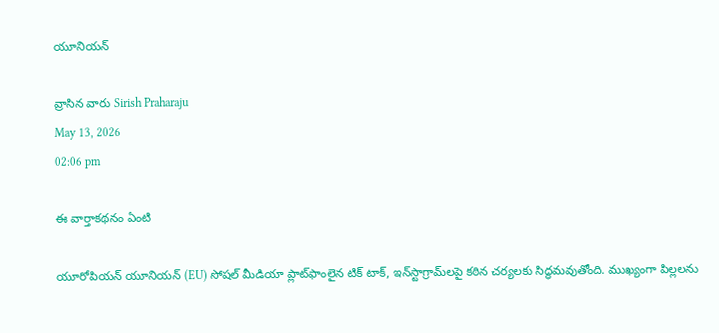యూనియన్

వ్రాసిన వారు Sirish Praharaju
May 13, 2026
02:06 pm

ఈ వార్తాకథనం ఏంటి

యూరోపియన్‌ యూనియన్‌ (EU) సోషల్‌ మీడియా ప్లాట్‌ఫాంలైన టిక్‌ టాక్‌, ఇన్‌స్టాగ్రామ్‌లపై కఠిన చర్యలకు సిద్ధమవుతోంది. ముఖ్యంగా పిల్లలను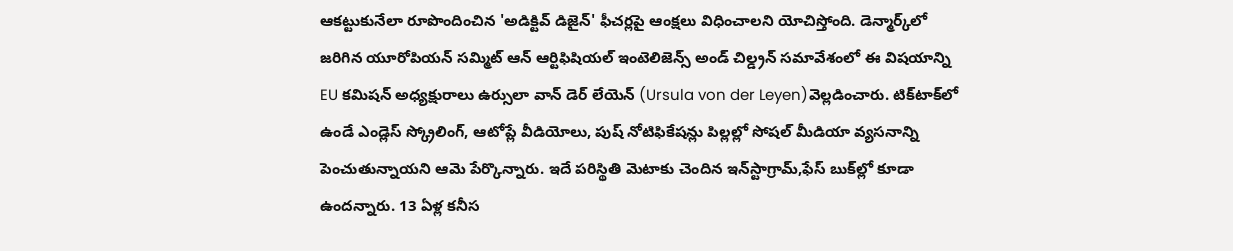ఆకట్టుకునేలా రూపొందించిన 'అడిక్టివ్‌ డిజైన్‌' ఫీచర్లపై ఆంక్షలు విధించాలని యోచిస్తోంది. డెన్మార్క్‌లో జరిగిన యూరోపియన్‌ సమ్మిట్‌ ఆన్‌ ఆర్టిఫిషియల్‌ ఇంటెలిజెన్స్‌ అండ్‌ చిల్డ్రన్‌ సమావేశంలో ఈ విషయాన్ని EU కమిషన్‌ అధ్యక్షురాలు ఉర్సులా వాన్ డెర్ లేయెన్ (Ursula von der Leyen)వెల్లడించారు. టిక్‌టాక్‌లో ఉండే ఎండ్లెస్‌ స్క్రోలింగ్‌, ఆటోప్లే వీడియోలు, పుష్‌ నోటిఫికేషన్లు పిల్లల్లో సోషల్‌ మీడియా వ్యసనాన్ని పెంచుతున్నాయని ఆమె పేర్కొన్నారు. ఇదే పరిస్థితి మెటాకు చెందిన ఇన్‌స్టాగ్రామ్‌,ఫేస్‌ బుక్‌ల్లో కూడా ఉందన్నారు. 13 ఏళ్ల కనీస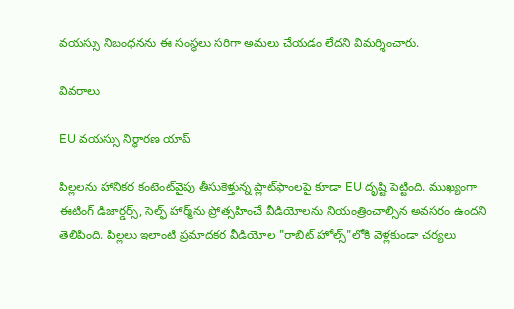వయస్సు నిబంధనను ఈ సంస్థలు సరిగా అమలు చేయడం లేదని విమర్శించారు.

వివరాలు

EU వయస్సు నిర్ధారణ యాప్

పిల్లలను హానికర కంటెంట్‌వైపు తీసుకెళ్తున్న ప్లాట్‌ఫాంలపై కూడా EU దృష్టి పెట్టింది. ముఖ్యంగా ఈటింగ్‌ డిజార్డర్స్‌, సెల్ఫ్‌ హార్మ్‌ను ప్రోత్సహించే వీడియోలను నియంత్రించాల్సిన అవసరం ఉందని తెలిపింది. పిల్లలు ఇలాంటి ప్రమాదకర వీడియోల "రాబిట్‌ హోల్స్‌"లోకి వెళ్లకుండా చర్యలు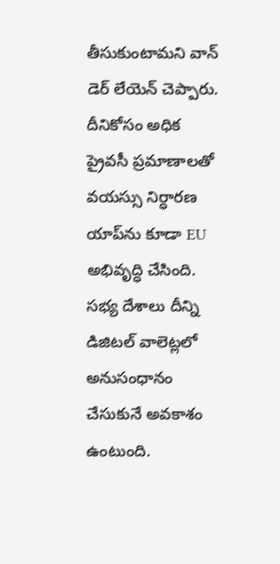తీసుకుంటామని వాన్‌ డెర్‌ లేయెన్‌ చెప్పారు. దీనికోసం అధిక ప్రైవసీ ప్రమాణాలతో వయస్సు నిర్ధారణ యాప్‌ను కూడా EU అభివృద్ధి చేసింది. సభ్య దేశాలు దీన్ని డిజిటల్‌ వాలెట్లలో అనుసంధానం చేసుకునే అవకాశం ఉంటుంది.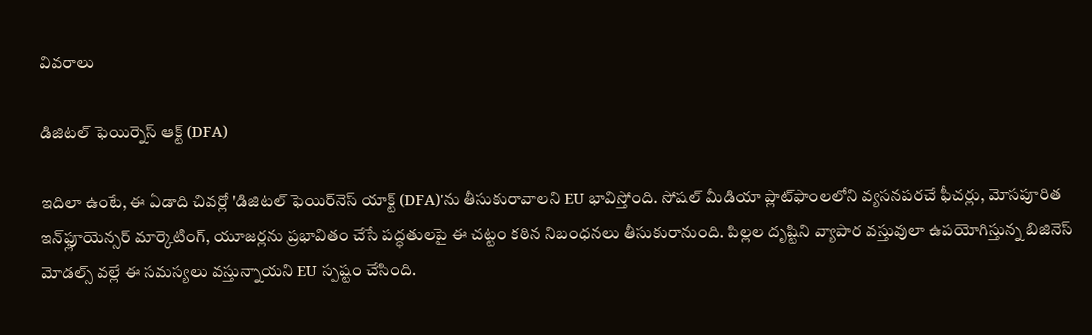వివరాలు

డిజిటల్ ఫెయిర్నెస్ ఆక్ట్ (DFA)

ఇదిలా ఉంటే, ఈ ఏడాది చివర్లో 'డిజిటల్‌ ఫెయిర్‌నెస్‌ యాక్ట్‌ (DFA)'ను తీసుకురావాలని EU భావిస్తోంది. సోషల్‌ మీడియా ప్లాట్‌ఫాంలలోని వ్యసనపరచే ఫీచర్లు, మోసపూరిత ఇన్‌ఫ్లూయెన్సర్‌ మార్కెటింగ్‌, యూజర్లను ప్రభావితం చేసే పద్ధతులపై ఈ చట్టం కఠిన నిబంధనలు తీసుకురానుంది. పిల్లల దృష్టిని వ్యాపార వస్తువులా ఉపయోగిస్తున్న బిజినెస్‌ మోడల్స్‌ వల్లే ఈ సమస్యలు వస్తున్నాయని EU స్పష్టం చేసింది.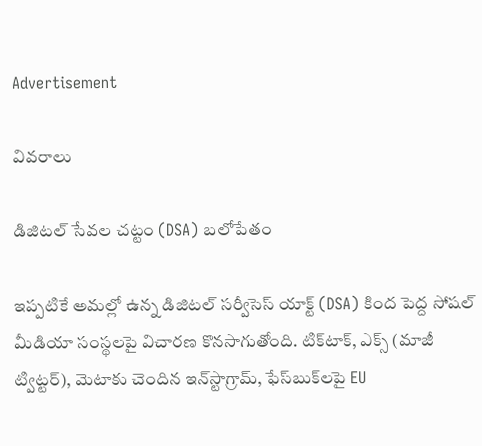Advertisement

వివరాలు

డిజిటల్ సేవల చట్టం (DSA) బలోపేతం

ఇప్పటికే అమల్లో ఉన్న డిజిటల్‌ సర్వీసెస్‌ యాక్ట్‌ (DSA) కింద పెద్ద సోషల్‌ మీడియా సంస్థలపై విచారణ కొనసాగుతోంది. టిక్‌టాక్‌, ఎక్స్‌ (మాజీ ట్విట్టర్‌), మెటాకు చెందిన ఇన్‌స్టాగ్రామ్‌, ఫేస్‌బుక్‌లపై EU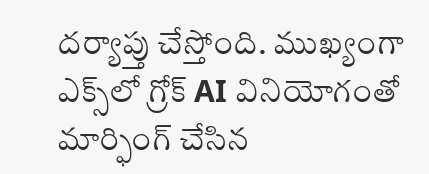దర్యాప్తు చేస్తోంది. ముఖ్యంగా ఎక్స్‌లో గ్రోక్‌ AI వినియోగంతో మార్ఫింగ్‌ చేసిన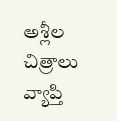అశ్లీల చిత్రాలు వ్యాప్తి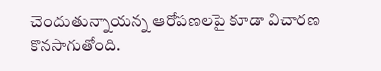చెందుతున్నాయన్న ఆరోపణలపై కూడా విచారణ కొనసాగుతోంది.